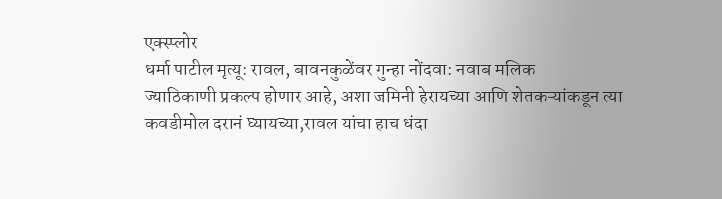एक्स्प्लोर
धर्मा पाटील मृत्यू: रावल, बावनकुळेंवर गुन्हा नोंदवा: नवाब मलिक
ज्याठिकाणी प्रकल्प होणार आहे, अशा जमिनी हेरायच्या आणि शेतकऱ्यांकडून त्या कवडीमोल दरानं घ्यायच्या,रावल यांचा हाच धंदा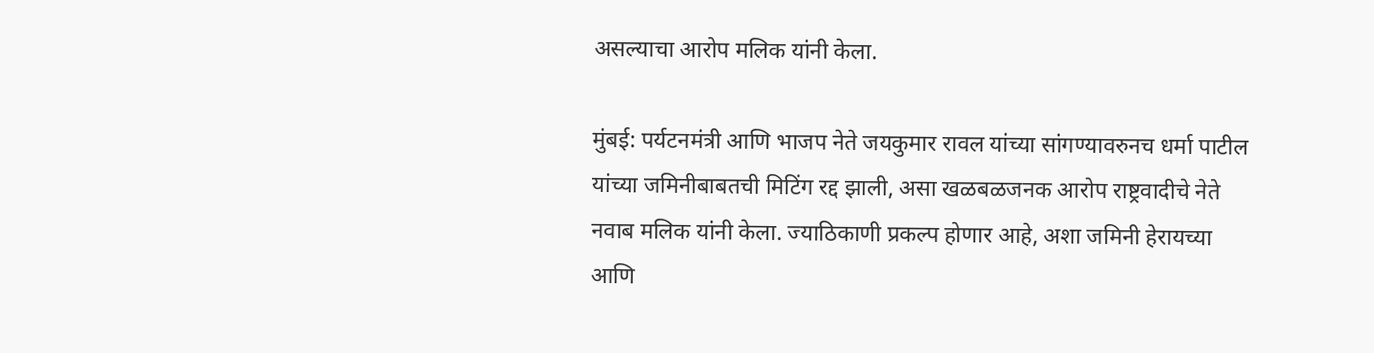असल्याचा आरोप मलिक यांनी केला.

मुंबई: पर्यटनमंत्री आणि भाजप नेते जयकुमार रावल यांच्या सांगण्यावरुनच धर्मा पाटील यांच्या जमिनीबाबतची मिटिंग रद्द झाली, असा खळबळजनक आरोप राष्ट्रवादीचे नेते नवाब मलिक यांनी केला. ज्याठिकाणी प्रकल्प होणार आहे, अशा जमिनी हेरायच्या आणि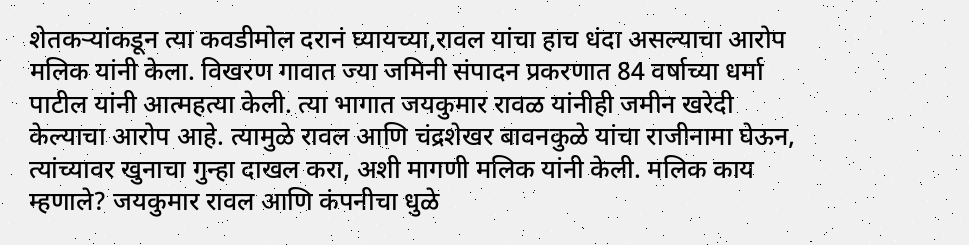शेतकऱ्यांकडून त्या कवडीमोल दरानं घ्यायच्या,रावल यांचा हाच धंदा असल्याचा आरोप मलिक यांनी केला. विखरण गावात ज्या जमिनी संपादन प्रकरणात 84 वर्षाच्या धर्मा पाटील यांनी आत्महत्या केली. त्या भागात जयकुमार रावळ यांनीही जमीन खरेदी केल्याचा आरोप आहे. त्यामुळे रावल आणि चंद्रशेखर बावनकुळे यांचा राजीनामा घेऊन, त्यांच्यावर खुनाचा गुन्हा दाखल करा, अशी मागणी मलिक यांनी केली. मलिक काय म्हणाले? जयकुमार रावल आणि कंपनीचा धुळे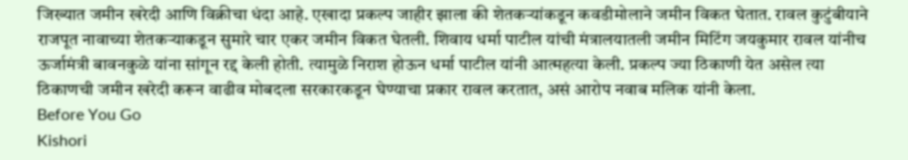जिख्यात जमीन खरेदी आणि विक्रीचा धंदा आहे. एखादा प्रकल्प जाहीर झाला की शेतकऱ्यांकडून कवडीमोलाने जमीन विकत घेतात. रावल कुटुंबीयाने राजपूत नावाच्या शेतकऱ्याकडून सुमारे चार एकर जमीन विकत घेतली. शिवाय धर्मा पाटील यांची मंत्रालयातली जमीन मिटिंग जयकुमार रावल यांनीच ऊर्जामंत्री बावनकुळे यांना सांगून रद्द केली होती. त्यामुळे निराश होऊन धर्मा पाटील यांनी आत्महत्या केली. प्रकल्प ज्या ठिकाणी येत असेल त्या ठिकाणची जमीन खरेदी करून वाढीव मोबदला सरकारकडून घेण्याचा प्रकार रावल करतात, असं आरोप नवाब मलिक यांनी केला.
Before You Go
Kishori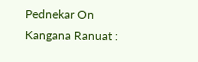Pednekar On Kangana Ranuat :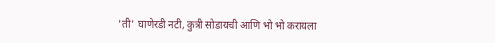'ती' घाणेरडी नटी, कुत्री सोडायची आणि भो भो करायला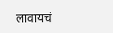लावायचं